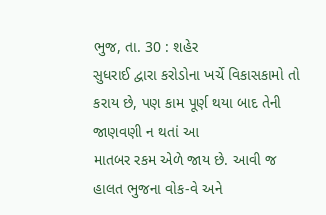ભુજ, તા. 30 : શહેર
સુધરાઈ દ્વારા કરોડોના ખર્ચે વિકાસકામો તો કરાય છે, પણ કામ પૂર્ણ થયા બાદ તેની જાણવણી ન થતાં આ
માતબર રકમ એળે જાય છે. આવી જ હાલત ભુજના વોક-વે અને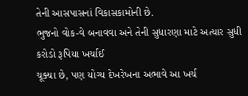તેની આસપાસનાં વિકાસકામોની છે.
ભુજનો વોક-વે બનાવવા અને તેની સુધારણા માટે અત્યાર સુધી કરોડો રૂપિયા ખર્ચાઈ
ચૂક્યા છે, પણ યોગ્ય દેખરેખના અભાવે આ ખર્ચ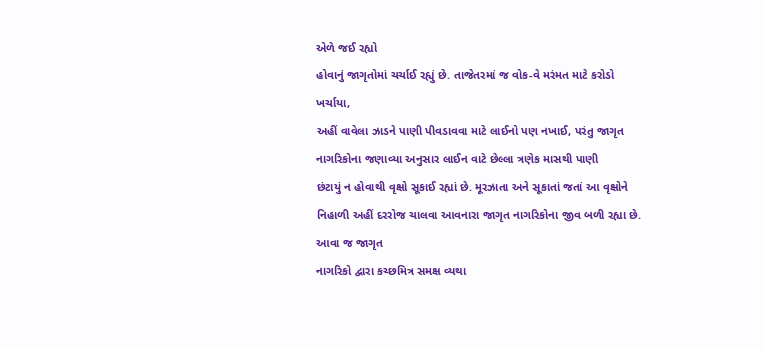એળે જઈ રહ્યો
હોવાનું જાગૃતોમાં ચર્ચાઈ રહ્યું છે. તાજેતરમાં જ વોક-વે મરંમત માટે કરોડો ખર્ચાયા,
અહીં વાવેલા ઝાડને પાણી પીવડાવવા માટે લાઈનો પણ નખાઈ, પરંતુ જાગૃત નાગરિકોના જણાવ્યા અનુસાર લાઈન વાટે છેલ્લા ત્રણેક માસથી પાણી
છંટાયું ન હોવાથી વૃક્ષો સૂકાઈ રહ્યાં છે. મૂરઝાતા અને સૂકાતાં જતાં આ વૃક્ષોને
નિહાળી અહીં દરરોજ ચાલવા આવનારા જાગૃત નાગરિકોના જીવ બળી રહ્યા છે. આવા જ જાગૃત
નાગરિકો દ્વારા કચ્છમિત્ર સમક્ષ વ્યથા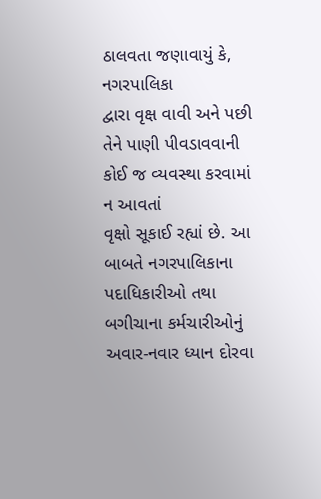ઠાલવતા જણાવાયું કે, નગરપાલિકા
દ્વારા વૃક્ષ વાવી અને પછી તેને પાણી પીવડાવવાની કોઈ જ વ્યવસ્થા કરવામાં ન આવતાં
વૃક્ષો સૂકાઈ રહ્યાં છે. આ બાબતે નગરપાલિકાના પદાધિકારીઓ તથા બગીચાના કર્મચારીઓનું
અવાર-નવાર ધ્યાન દોરવા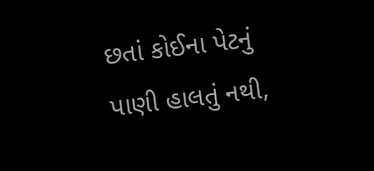છતાં કોઈના પેટનું પાણી હાલતું નથી,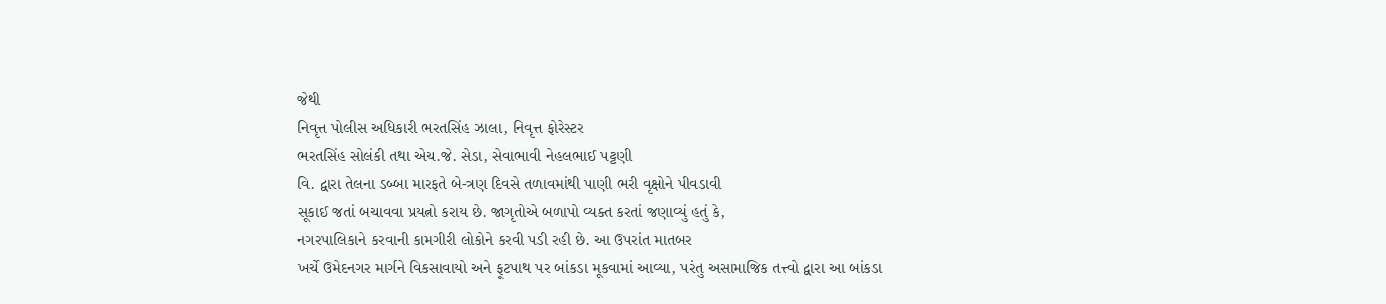જેથી
નિવૃત્ત પોલીસ અધિકારી ભરતસિંહ ઝાલા, નિવૃત્ત ફોરેસ્ટર
ભરતસિંહ સોલંકી તથા એચ.જે. સેડા, સેવાભાવી નેહલભાઈ પટ્ટણી
વિ. દ્વારા તેલના ડબ્બા મારફતે બે-ત્રણ દિવસે તળાવમાંથી પાણી ભરી વૃક્ષોને પીવડાવી
સૂકાઈ જતાં બચાવવા પ્રયત્નો કરાય છે. જાગૃતોએ બળાપો વ્યક્ત કરતાં જણાવ્યું હતું કે,
નગરપાલિકાને કરવાની કામગીરી લોકોને કરવી પડી રહી છે. આ ઉપરાંત માતબર
ખર્ચે ઉમેદનગર માર્ગને વિકસાવાયો અને ફૂટપાથ પર બાંકડા મૂકવામાં આવ્યા, પરંતુ અસામાજિક તત્ત્વો દ્વારા આ બાંકડા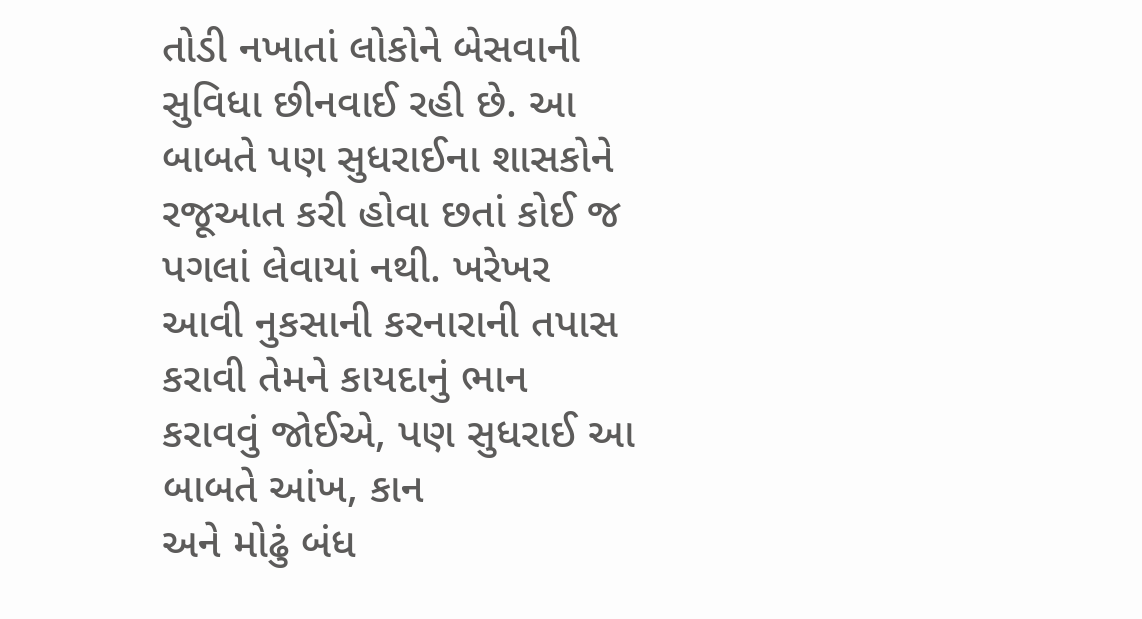તોડી નખાતાં લોકોને બેસવાની
સુવિધા છીનવાઈ રહી છે. આ બાબતે પણ સુધરાઈના શાસકોને રજૂઆત કરી હોવા છતાં કોઈ જ
પગલાં લેવાયાં નથી. ખરેખર આવી નુકસાની કરનારાની તપાસ કરાવી તેમને કાયદાનું ભાન
કરાવવું જોઈએ, પણ સુધરાઈ આ બાબતે આંખ, કાન
અને મોઢું બંધ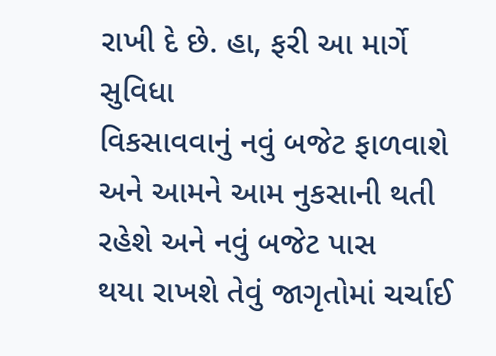રાખી દે છે. હા, ફરી આ માર્ગે સુવિધા
વિકસાવવાનું નવું બજેટ ફાળવાશે અને આમને આમ નુકસાની થતી રહેશે અને નવું બજેટ પાસ
થયા રાખશે તેવું જાગૃતોમાં ચર્ચાઈ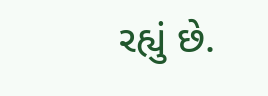રહ્યું છે.